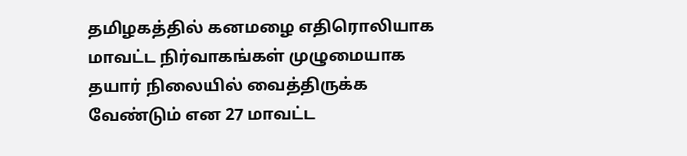தமிழகத்தில் கனமழை எதிரொலியாக மாவட்ட நிர்வாகங்கள் முழுமையாக தயார் நிலையில் வைத்திருக்க வேண்டும் என 27 மாவட்ட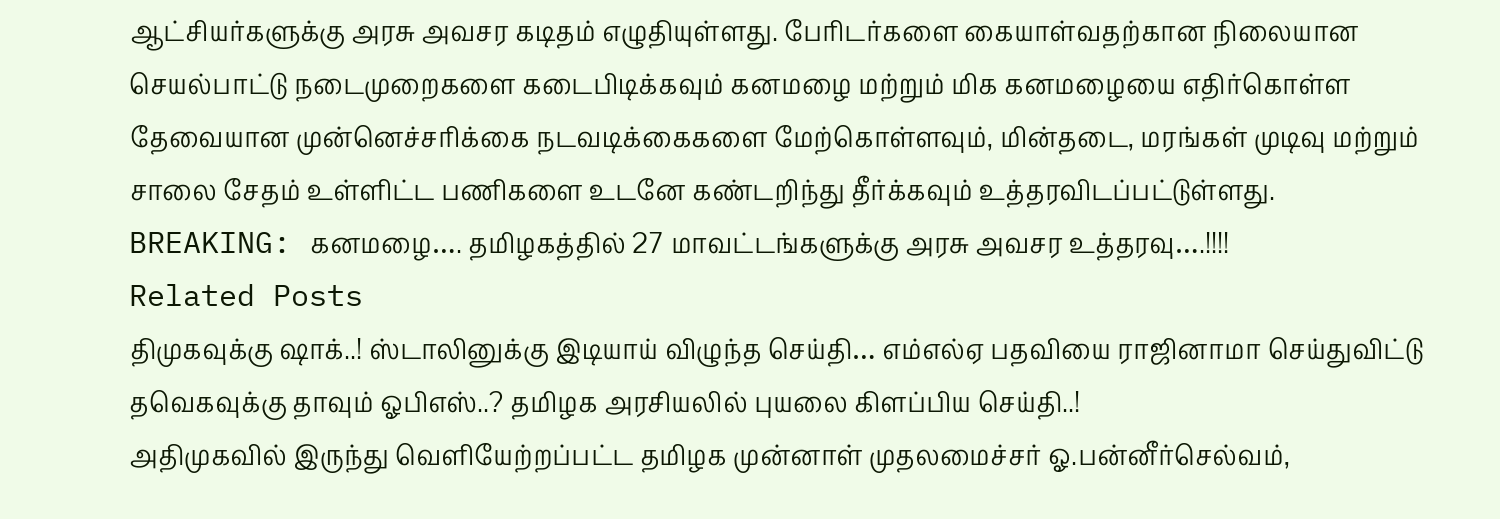ஆட்சியர்களுக்கு அரசு அவசர கடிதம் எழுதியுள்ளது. பேரிடர்களை கையாள்வதற்கான நிலையான செயல்பாட்டு நடைமுறைகளை கடைபிடிக்கவும் கனமழை மற்றும் மிக கனமழையை எதிர்கொள்ள தேவையான முன்னெச்சரிக்கை நடவடிக்கைகளை மேற்கொள்ளவும், மின்தடை, மரங்கள் முடிவு மற்றும் சாலை சேதம் உள்ளிட்ட பணிகளை உடனே கண்டறிந்து தீர்க்கவும் உத்தரவிடப்பட்டுள்ளது.
BREAKING: கனமழை…. தமிழகத்தில் 27 மாவட்டங்களுக்கு அரசு அவசர உத்தரவு….!!!!
Related Posts
திமுகவுக்கு ஷாக்..! ஸ்டாலினுக்கு இடியாய் விழுந்த செய்தி… எம்எல்ஏ பதவியை ராஜினாமா செய்துவிட்டு தவெகவுக்கு தாவும் ஓபிஎஸ்..? தமிழக அரசியலில் புயலை கிளப்பிய செய்தி..!
அதிமுகவில் இருந்து வெளியேற்றப்பட்ட தமிழக முன்னாள் முதலமைச்சர் ஓ.பன்னீர்செல்வம்,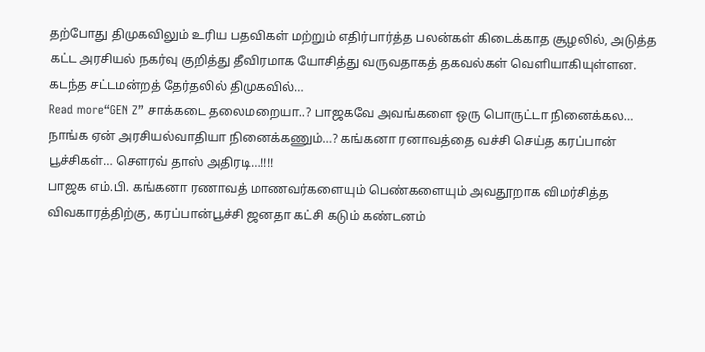தற்போது திமுகவிலும் உரிய பதவிகள் மற்றும் எதிர்பார்த்த பலன்கள் கிடைக்காத சூழலில், அடுத்த கட்ட அரசியல் நகர்வு குறித்து தீவிரமாக யோசித்து வருவதாகத் தகவல்கள் வெளியாகியுள்ளன. கடந்த சட்டமன்றத் தேர்தலில் திமுகவில்…
Read more“GEN Z” சாக்கடை தலைமறையா..? பாஜகவே அவங்களை ஒரு பொருட்டா நினைக்கல… நாங்க ஏன் அரசியல்வாதியா நினைக்கணும்…? கங்கனா ரனாவத்தை வச்சி செய்த கரப்பான் பூச்சிகள்… சௌரவ் தாஸ் அதிரடி…!!!!
பாஜக எம்.பி. கங்கனா ரணாவத் மாணவர்களையும் பெண்களையும் அவதூறாக விமர்சித்த விவகாரத்திற்கு, கரப்பான்பூச்சி ஜனதா கட்சி கடும் கண்டனம்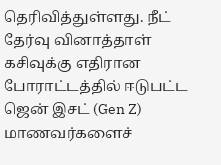தெரிவித்துள்ளது. நீட் தேர்வு வினாத்தாள் கசிவுக்கு எதிரான போராட்டத்தில் ஈடுபட்ட ஜென் இசட் (Gen Z) மாணவர்களைச்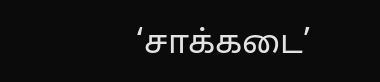‘சாக்கடை’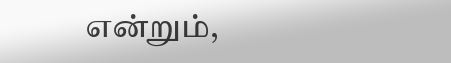என்றும்,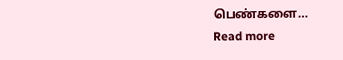பெண்களை…
Read more